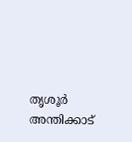തൃശൂർ അന്തിക്കാട്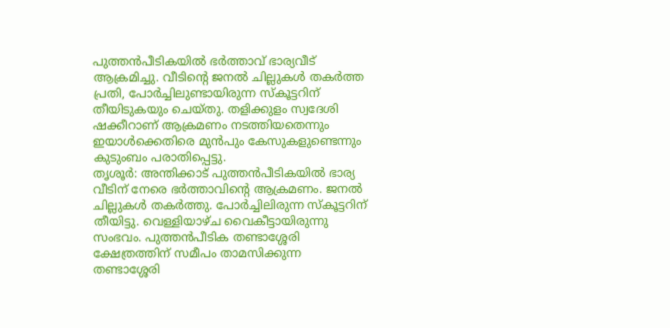പുത്തൻപീടികയിൽ ഭർത്താവ് ഭാര്യവീട് ആക്രമിച്ചു. വീടിൻ്റെ ജനൽ ചില്ലുകൾ തകർത്ത പ്രതി, പോർച്ചിലുണ്ടായിരുന്ന സ്കൂട്ടറിന് തീയിടുകയും ചെയ്തു. തളിക്കുളം സ്വദേശി ഷക്കീറാണ് ആക്രമണം നടത്തിയതെന്നും ഇയാൾക്കെതിരെ മുൻപും കേസുകളുണ്ടെന്നും കുടുംബം പരാതിപ്പെട്ടു.
തൃശൂർ: അന്തിക്കാട് പുത്തൻപീടികയിൽ ഭാര്യ വീടിന് നേരെ ഭർത്താവിൻ്റെ ആക്രമണം. ജനൽ ചില്ലുകൾ തകർത്തു. പോർച്ചിലിരുന്ന സ്കൂട്ടറിന് തീയിട്ടു. വെള്ളിയാഴ്ച വൈകീട്ടായിരുന്നു സംഭവം. പുത്തൻപീടിക തണ്ടാശ്ശേരി ക്ഷേത്രത്തിന് സമീപം താമസിക്കുന്ന തണ്ടാശ്ശേരി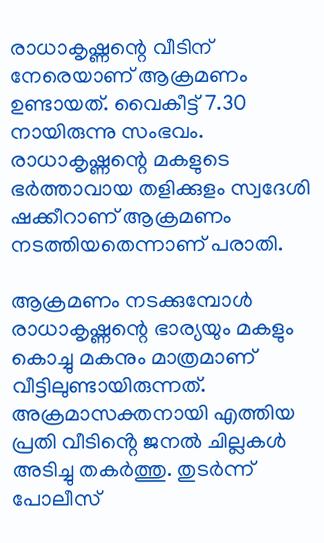രാധാകൃഷ്ണന്റെ വീടിന് നേരെയാണ് ആക്രമണം ഉണ്ടായത്. വൈകീട്ട് 7.30 നായിരുന്നു സംഭവം. രാധാകൃഷ്ണന്റെ മകളുടെ ഭർത്താവായ തളിക്കുളം സ്വദേശി ഷക്കീറാണ് ആക്രമണം നടത്തിയതെന്നാണ് പരാതി.

ആക്രമണം നടക്കുമ്പോൾ രാധാകൃഷ്ണന്റെ ഭാര്യയും മകളും കൊച്ചു മകനും മാത്രമാണ് വീട്ടിലുണ്ടായിരുന്നത്. അക്രമാസക്തനായി എത്തിയ പ്രതി വീടിൻ്റെ ജനൽ ചില്ലകൾ അടിച്ചു തകർത്തു. തുടർന്ന് പോലീസ്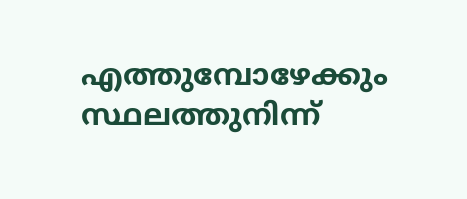എത്തുമ്പോഴേക്കും സ്ഥലത്തുനിന്ന്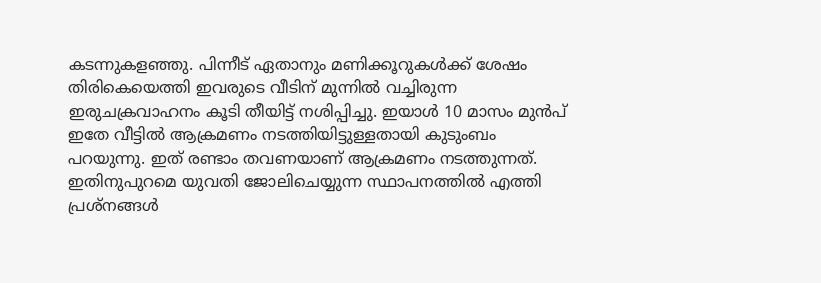കടന്നുകളഞ്ഞു. പിന്നീട് ഏതാനും മണിക്കൂറുകൾക്ക് ശേഷം തിരികെയെത്തി ഇവരുടെ വീടിന് മുന്നിൽ വച്ചിരുന്ന ഇരുചക്രവാഹനം കൂടി തീയിട്ട് നശിപ്പിച്ചു. ഇയാൾ 10 മാസം മുൻപ് ഇതേ വീട്ടിൽ ആക്രമണം നടത്തിയിട്ടുള്ളതായി കുടുംബം പറയുന്നു. ഇത് രണ്ടാം തവണയാണ് ആക്രമണം നടത്തുന്നത്. ഇതിനുപുറമെ യുവതി ജോലിചെയ്യുന്ന സ്ഥാപനത്തിൽ എത്തി പ്രശ്നങ്ങൾ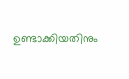ഉണ്ടാക്കിയതിനും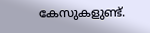കേസുകളുണ്ട്.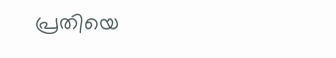പ്രതിയെ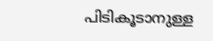പിടികൂടാനുള്ള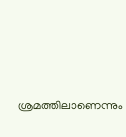ശ്രമത്തിലാണെന്നും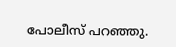പോലീസ് പറഞ്ഞു.